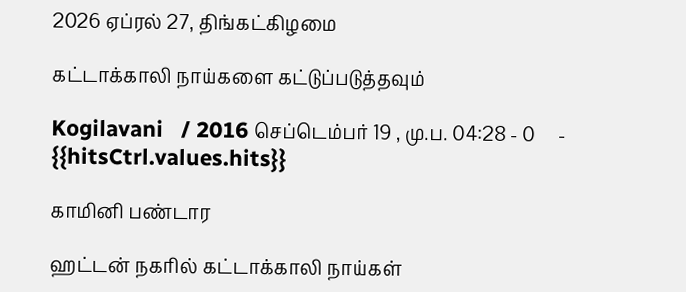2026 ஏப்ரல் 27, திங்கட்கிழமை

கட்டாக்காலி நாய்களை கட்டுப்படுத்தவும்

Kogilavani   / 2016 செப்டெம்பர் 19 , மு.ப. 04:28 - 0     - {{hitsCtrl.values.hits}}

காமினி பண்டார

ஹட்டன் நகரில் கட்டாக்காலி நாய்கள்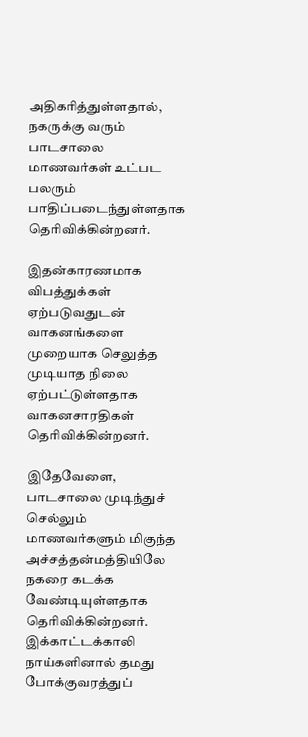அதிகரித்துள்ளதால், நகருக்கு வரும் பாடசாலை மாணவர்கள் உட்பட பலரும் பாதிப்படைந்துள்ளதாக தெரிவிக்கின்றனர்.

இதன்காரணமாக விபத்துக்கள் ஏற்படுவதுடன் வாகனங்களை முறையாக செலுத்த முடியாத நிலை ஏற்பட்டுள்ளதாக வாகனசாரதிகள் தெரிவிக்கின்றனர்.

இதேவேளை, பாடசாலை முடிந்துச் செல்லும் மாணவர்களும் மிகுந்த அச்சத்தன்மத்தியிலே நகரை கடக்க வேண்டியுள்ளதாக தெரிவிக்கின்றனர்.
இக்காட்டக்காலி நாய்களினால் தமது போக்குவரத்துப்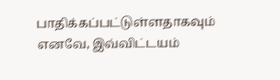பாதிக்கப்பட்டுள்ளதாகவும் எனவே, இவ்விட்டயம்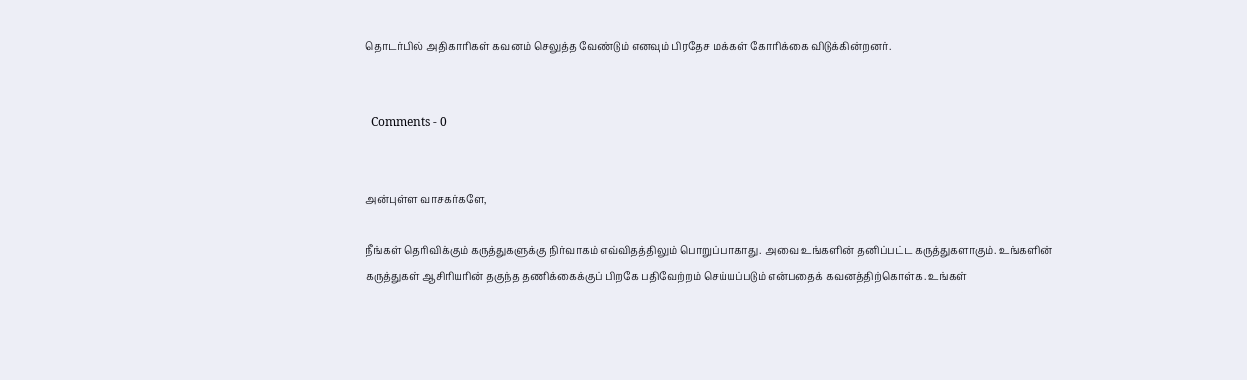தொடர்பில் அதிகாரிகள் கவனம் செலுத்த வேண்டும் எனவும் பிரதேச மக்கள் கோரிக்கை விடுக்கின்றனர்.


  Comments - 0


அன்புள்ள வாசகர்களே,

நீங்கள் தெரிவிக்கும் கருத்துகளுக்கு நிர்வாகம் எவ்விதத்திலும் பொறுப்பாகாது. அவை உங்களின் தனிப்பட்ட கருத்துகளாகும். உங்களின் கருத்துகள் ஆசிரியரின் தகுந்த தணிக்கைக்குப் பிறகே பதிவேற்றம் செய்யப்படும் என்பதைக் கவனத்திற்கொள்க. உங்கள்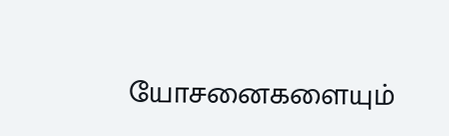யோசனைகளையும்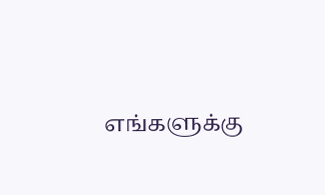எங்களுக்கு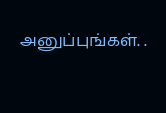அனுப்புங்கள். .